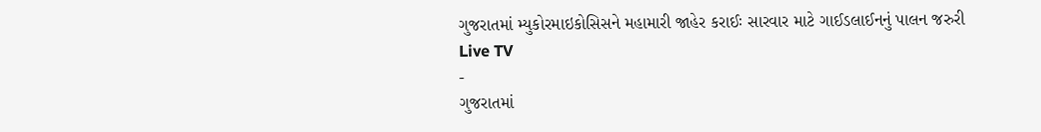ગુજરાતમાં મ્યુકોરમાઇકોસિસને મહામારી જાહેર કરાઈઃ સારવાર માટે ગાઈડલાઈનનું પાલન જરુરી
Live TV
-
ગુજરાતમાં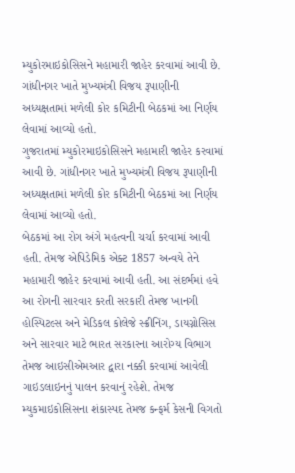મ્યુકોરમાઇકોસિસને મહામારી જાહેર કરવામાં આવી છે. ગાંધીનગર ખાતે મુખ્યમંત્રી વિજય રૂપાણીની અધ્યક્ષતામાં મળેલી કોર કમિટીની બેઠકમાં આ નિર્ણય લેવામાં આવ્યો હતો.
ગુજરાતમાં મ્યુકોરમાઇકોસિસને મહામારી જાહેર કરવામાં આવી છે. ગાંધીનગર ખાતે મુખ્યમંત્રી વિજય રૂપાણીની અધ્યક્ષતામાં મળેલી કોર કમિટીની બેઠકમાં આ નિર્ણય લેવામાં આવ્યો હતો.
બેઠકમાં આ રોગ અંગે મહત્વની ચર્ચા કરવામાં આવી હતી. તેમજ એપિડેમિક એક્ટ 1857 અન્વયે તેને મહામારી જાહેર કરવામાં આવી હતી. આ સંદર્ભમાં હવે આ રોગની સારવાર કરતી સરકારી તેમજ ખાનગી હોસ્પિટલ્સ અને મેડિકલ કોલેજે સ્ક્રીનિંગ, ડાયગ્નોસિસ અને સારવાર માટે ભારત સરકારના આરોગ્ય વિભાગ તેમજ આઇસીએમઆર દ્વારા નક્કી કરવામાં આવેલી ગાઇડલાઇનનું પાલન કરવાનું રહેશે. તેમજ મ્યુકમાઇકોસિસના શંકાસ્પદ તેમજ કન્ફર્મ કેસની વિગતો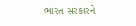ભારત સરકારને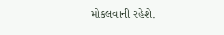મોકલવાની રહેશે.